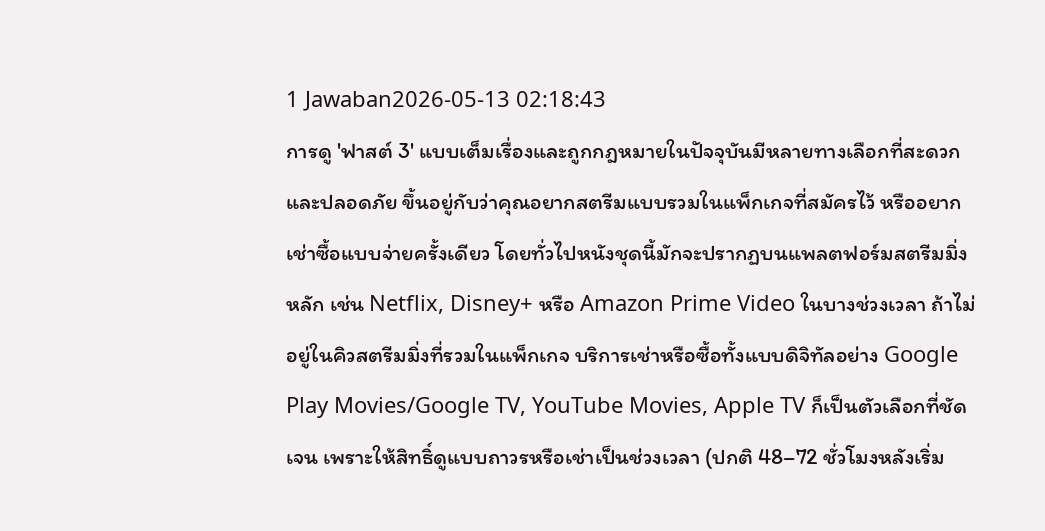1 Jawaban2026-05-13 02:18:43
การดู 'ฟาสต์ 3' แบบเต็มเรื่องและถูกกฎหมายในปัจจุบันมีหลายทางเลือกที่สะดวกและปลอดภัย ขึ้นอยู่กับว่าคุณอยากสตรีมแบบรวมในแพ็กเกจที่สมัครไว้ หรืออยากเช่าซื้อแบบจ่ายครั้งเดียว โดยทั่วไปหนังชุดนี้มักจะปรากฏบนแพลตฟอร์มสตรีมมิ่งหลัก เช่น Netflix, Disney+ หรือ Amazon Prime Video ในบางช่วงเวลา ถ้าไม่อยู่ในคิวสตรีมมิ่งที่รวมในแพ็กเกจ บริการเช่าหรือซื้อทั้งแบบดิจิทัลอย่าง Google Play Movies/Google TV, YouTube Movies, Apple TV ก็เป็นตัวเลือกที่ชัดเจน เพราะให้สิทธิ์ดูแบบถาวรหรือเช่าเป็นช่วงเวลา (ปกติ 48–72 ชั่วโมงหลังเริ่ม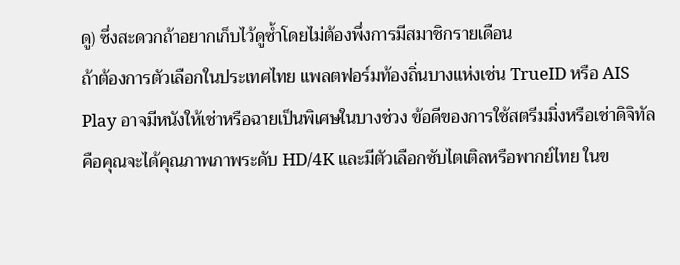ดู) ซึ่งสะดวกถ้าอยากเก็บไว้ดูซ้ำโดยไม่ต้องพึ่งการมีสมาชิกรายเดือน
ถ้าต้องการตัวเลือกในประเทศไทย แพลตฟอร์มท้องถิ่นบางแห่งเช่น TrueID หรือ AIS Play อาจมีหนังให้เช่าหรือฉายเป็นพิเศษในบางช่วง ข้อดีของการใช้สตรีมมิ่งหรือเช่าดิจิทัลคือคุณจะได้คุณภาพภาพระดับ HD/4K และมีตัวเลือกซับไตเติลหรือพากย์ไทย ในข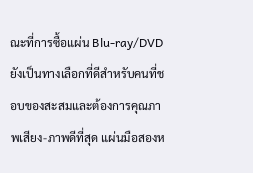ณะที่การซื้อแผ่น Blu-ray/DVD ยังเป็นทางเลือกที่ดีสำหรับคนที่ชอบของสะสมและต้องการคุณภาพเสียง-ภาพดีที่สุด แผ่นมือสองห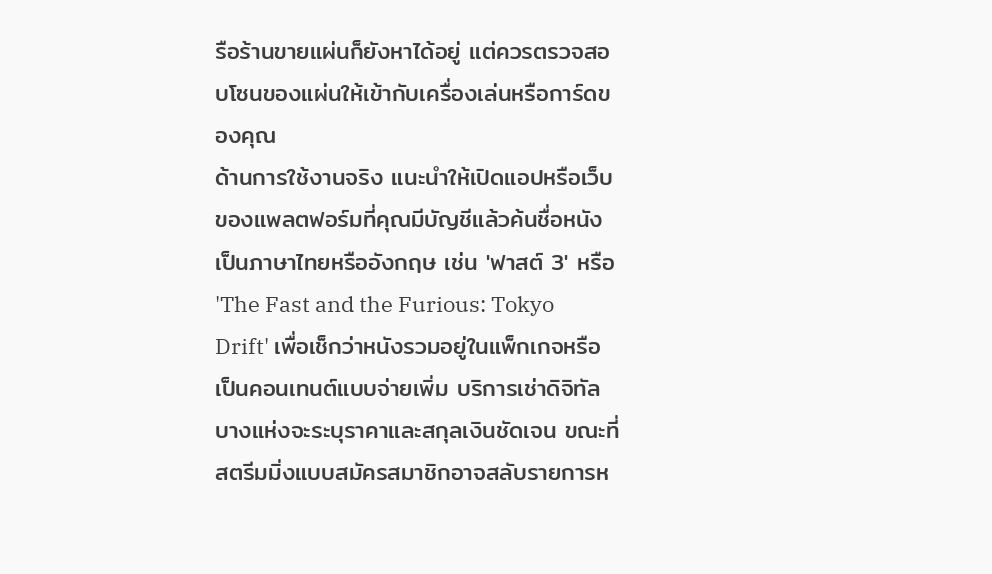รือร้านขายแผ่นก็ยังหาได้อยู่ แต่ควรตรวจสอบโซนของแผ่นให้เข้ากับเครื่องเล่นหรือการ์ดของคุณ
ด้านการใช้งานจริง แนะนำให้เปิดแอปหรือเว็บของแพลตฟอร์มที่คุณมีบัญชีแล้วค้นชื่อหนังเป็นภาษาไทยหรืออังกฤษ เช่น 'ฟาสต์ 3' หรือ 'The Fast and the Furious: Tokyo Drift' เพื่อเช็กว่าหนังรวมอยู่ในแพ็กเกจหรือเป็นคอนเทนต์แบบจ่ายเพิ่ม บริการเช่าดิจิทัลบางแห่งจะระบุราคาและสกุลเงินชัดเจน ขณะที่สตรีมมิ่งแบบสมัครสมาชิกอาจสลับรายการห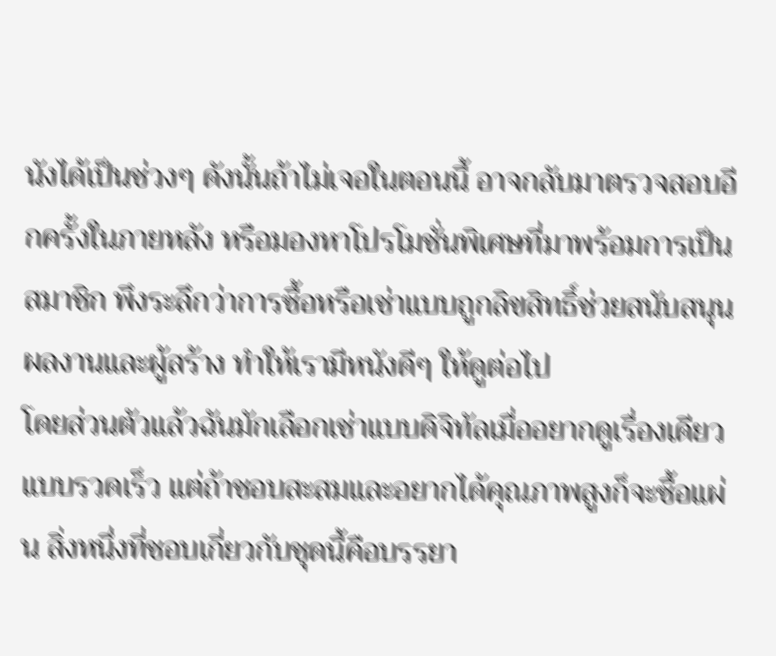นังได้เป็นช่วงๆ ดังนั้นถ้าไม่เจอในตอนนี้ อาจกลับมาตรวจสอบอีกครั้งในภายหลัง หรือมองหาโปรโมชั่นพิเศษที่มาพร้อมการเป็นสมาชิก พึงระลึกว่าการซื้อหรือเช่าแบบถูกลิขสิทธิ์ช่วยสนับสนุนผลงานและผู้สร้าง ทำให้เรามีหนังดีๆ ให้ดูต่อไป
โดยส่วนตัวแล้วฉันมักเลือกเช่าแบบดิจิทัลเมื่ออยากดูเรื่องเดียวแบบรวดเร็ว แต่ถ้าชอบสะสมและอยากได้คุณภาพสูงก็จะซื้อแผ่น สิ่งหนึ่งที่ชอบเกี่ยวกับชุดนี้คือบรรยา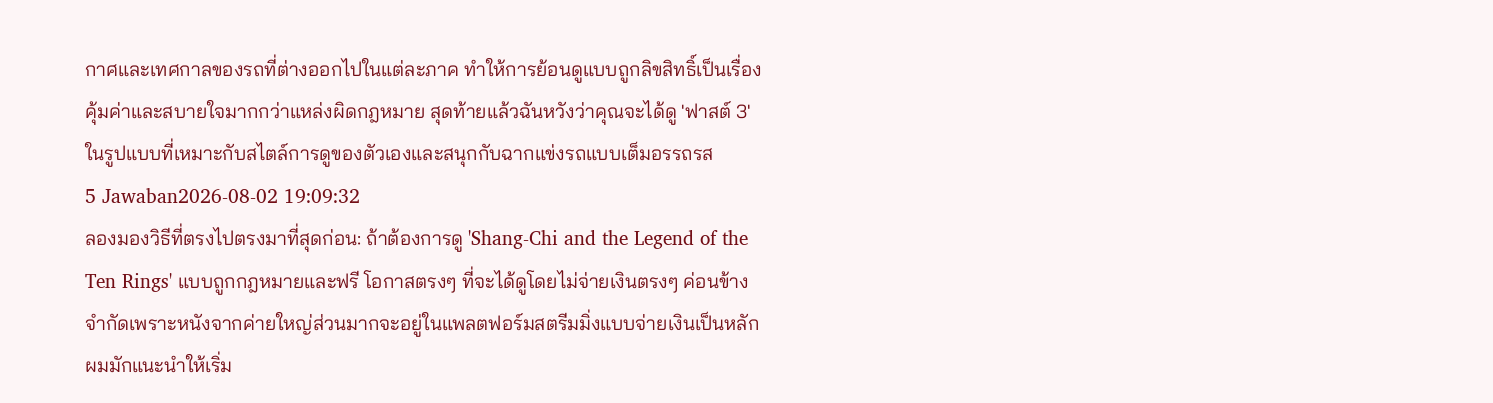กาศและเทศกาลของรถที่ต่างออกไปในแต่ละภาค ทำให้การย้อนดูแบบถูกลิขสิทธิ์เป็นเรื่องคุ้มค่าและสบายใจมากกว่าแหล่งผิดกฎหมาย สุดท้ายแล้วฉันหวังว่าคุณจะได้ดู 'ฟาสต์ 3' ในรูปแบบที่เหมาะกับสไตล์การดูของตัวเองและสนุกกับฉากแข่งรถแบบเต็มอรรถรส
5 Jawaban2026-08-02 19:09:32
ลองมองวิธีที่ตรงไปตรงมาที่สุดก่อน: ถ้าต้องการดู 'Shang-Chi and the Legend of the Ten Rings' แบบถูกกฎหมายและฟรี โอกาสตรงๆ ที่จะได้ดูโดยไม่จ่ายเงินตรงๆ ค่อนข้างจำกัดเพราะหนังจากค่ายใหญ่ส่วนมากจะอยู่ในแพลตฟอร์มสตรีมมิ่งแบบจ่ายเงินเป็นหลัก
ผมมักแนะนำให้เริ่ม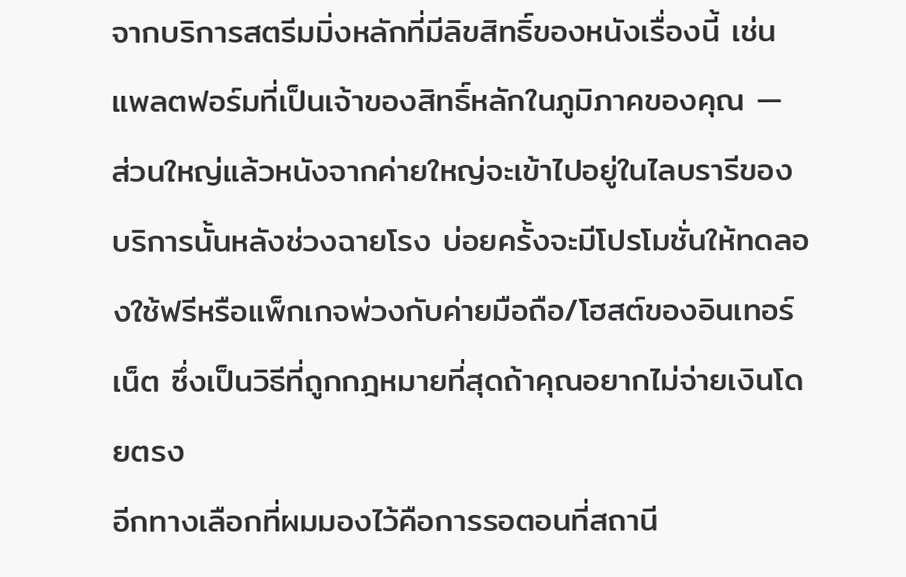จากบริการสตรีมมิ่งหลักที่มีลิขสิทธิ์ของหนังเรื่องนี้ เช่น แพลตฟอร์มที่เป็นเจ้าของสิทธิ์หลักในภูมิภาคของคุณ — ส่วนใหญ่แล้วหนังจากค่ายใหญ่จะเข้าไปอยู่ในไลบรารีของบริการนั้นหลังช่วงฉายโรง บ่อยครั้งจะมีโปรโมชั่นให้ทดลองใช้ฟรีหรือแพ็กเกจพ่วงกับค่ายมือถือ/โฮสต์ของอินเทอร์เน็ต ซึ่งเป็นวิธีที่ถูกกฎหมายที่สุดถ้าคุณอยากไม่จ่ายเงินโดยตรง
อีกทางเลือกที่ผมมองไว้คือการรอตอนที่สถานี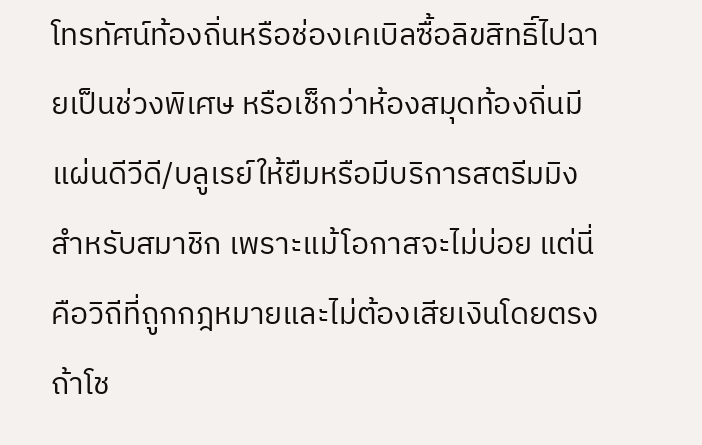โทรทัศน์ท้องถิ่นหรือช่องเคเบิลซื้อลิขสิทธิ์ไปฉายเป็นช่วงพิเศษ หรือเช็กว่าห้องสมุดท้องถิ่นมีแผ่นดีวีดี/บลูเรย์ให้ยืมหรือมีบริการสตรีมมิงสำหรับสมาชิก เพราะแม้โอกาสจะไม่บ่อย แต่นี่คือวิถีที่ถูกกฎหมายและไม่ต้องเสียเงินโดยตรงถ้าโช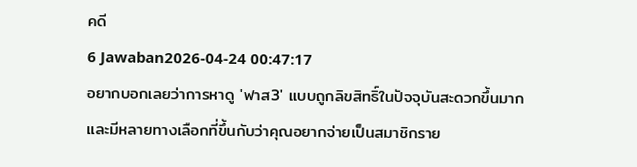คดี
6 Jawaban2026-04-24 00:47:17
อยากบอกเลยว่าการหาดู 'ฟาส3' แบบถูกลิขสิทธิ์ในปัจจุบันสะดวกขึ้นมาก และมีหลายทางเลือกที่ขึ้นกับว่าคุณอยากจ่ายเป็นสมาชิกราย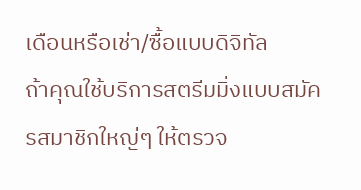เดือนหรือเช่า/ซื้อแบบดิจิทัล
ถ้าคุณใช้บริการสตรีมมิ่งแบบสมัครสมาชิกใหญ่ๆ ให้ตรวจ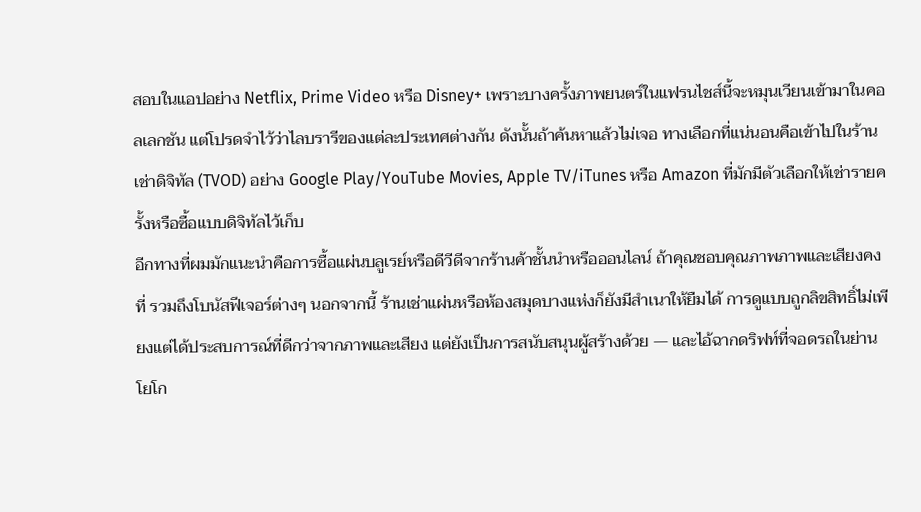สอบในแอปอย่าง Netflix, Prime Video หรือ Disney+ เพราะบางครั้งภาพยนตร์ในแฟรนไชส์นี้จะหมุนเวียนเข้ามาในคอลเลกชัน แต่โปรดจำไว้ว่าไลบรารีของแต่ละประเทศต่างกัน ดังนั้นถ้าค้นหาแล้วไม่เจอ ทางเลือกที่แน่นอนคือเข้าไปในร้านเช่าดิจิทัล (TVOD) อย่าง Google Play/YouTube Movies, Apple TV/iTunes หรือ Amazon ที่มักมีตัวเลือกให้เช่ารายครั้งหรือซื้อแบบดิจิทัลไว้เก็บ
อีกทางที่ผมมักแนะนำคือการซื้อแผ่นบลูเรย์หรือดีวีดีจากร้านค้าชั้นนำหรือออนไลน์ ถ้าคุณชอบคุณภาพภาพและเสียงคงที่ รวมถึงโบนัสฟีเจอร์ต่างๆ นอกจากนี้ ร้านเช่าแผ่นหรือห้องสมุดบางแห่งก็ยังมีสำเนาให้ยืมได้ การดูแบบถูกลิขสิทธิ์ไม่เพียงแต่ได้ประสบการณ์ที่ดีกว่าจากภาพและเสียง แต่ยังเป็นการสนับสนุนผู้สร้างด้วย — และไอ้ฉากดริฟท์ที่จอดรถในย่านโยโก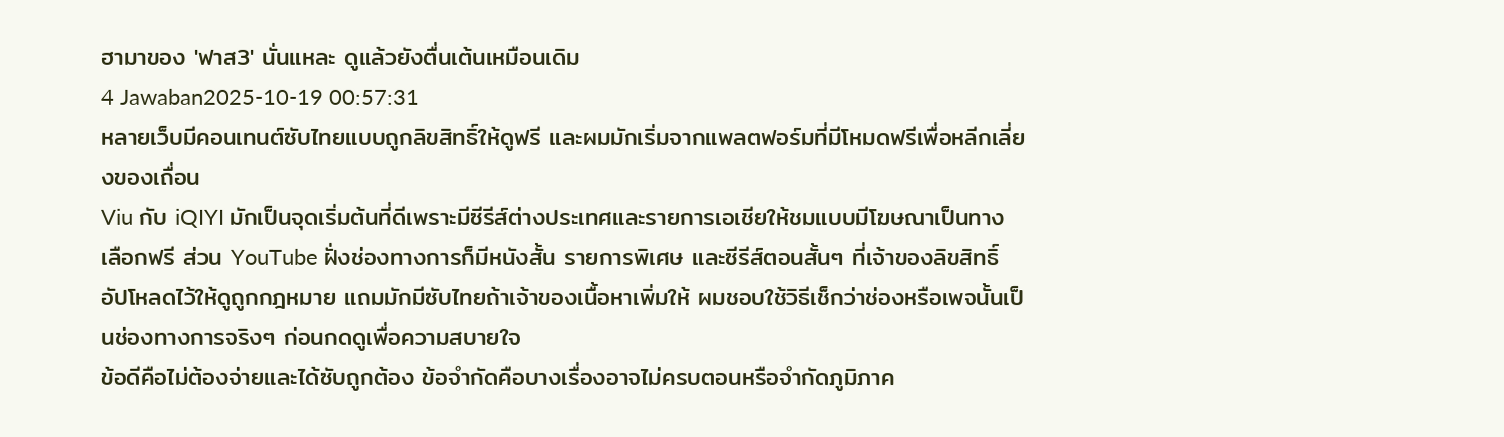ฮามาของ 'ฟาส3' นั่นแหละ ดูแล้วยังตื่นเต้นเหมือนเดิม
4 Jawaban2025-10-19 00:57:31
หลายเว็บมีคอนเทนต์ซับไทยแบบถูกลิขสิทธิ์ให้ดูฟรี และผมมักเริ่มจากแพลตฟอร์มที่มีโหมดฟรีเพื่อหลีกเลี่ยงของเถื่อน
Viu กับ iQIYI มักเป็นจุดเริ่มต้นที่ดีเพราะมีซีรีส์ต่างประเทศและรายการเอเชียให้ชมแบบมีโฆษณาเป็นทางเลือกฟรี ส่วน YouTube ฝั่งช่องทางการก็มีหนังสั้น รายการพิเศษ และซีรีส์ตอนสั้นๆ ที่เจ้าของลิขสิทธิ์อัปโหลดไว้ให้ดูถูกกฎหมาย แถมมักมีซับไทยถ้าเจ้าของเนื้อหาเพิ่มให้ ผมชอบใช้วิธีเช็กว่าช่องหรือเพจนั้นเป็นช่องทางการจริงๆ ก่อนกดดูเพื่อความสบายใจ
ข้อดีคือไม่ต้องจ่ายและได้ซับถูกต้อง ข้อจำกัดคือบางเรื่องอาจไม่ครบตอนหรือจำกัดภูมิภาค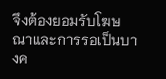จึงต้องยอมรับโฆษณาและการรอเป็นบางค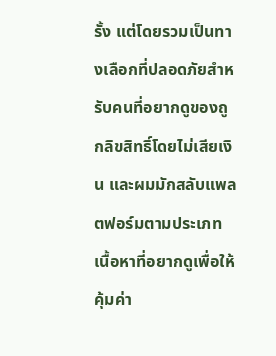รั้ง แต่โดยรวมเป็นทางเลือกที่ปลอดภัยสำหรับคนที่อยากดูของถูกลิขสิทธิ์โดยไม่เสียเงิน และผมมักสลับแพลตฟอร์มตามประเภทเนื้อหาที่อยากดูเพื่อให้คุ้มค่า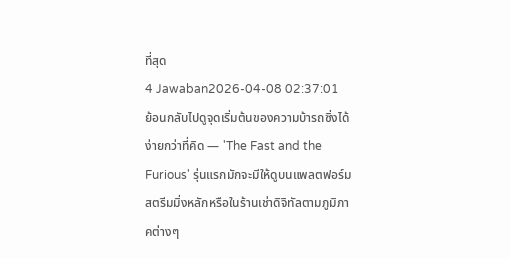ที่สุด
4 Jawaban2026-04-08 02:37:01
ย้อนกลับไปดูจุดเริ่มต้นของความบ้ารถซิ่งได้ง่ายกว่าที่คิด — 'The Fast and the Furious' รุ่นแรกมักจะมีให้ดูบนแพลตฟอร์มสตรีมมิ่งหลักหรือในร้านเช่าดิจิทัลตามภูมิภาคต่างๆ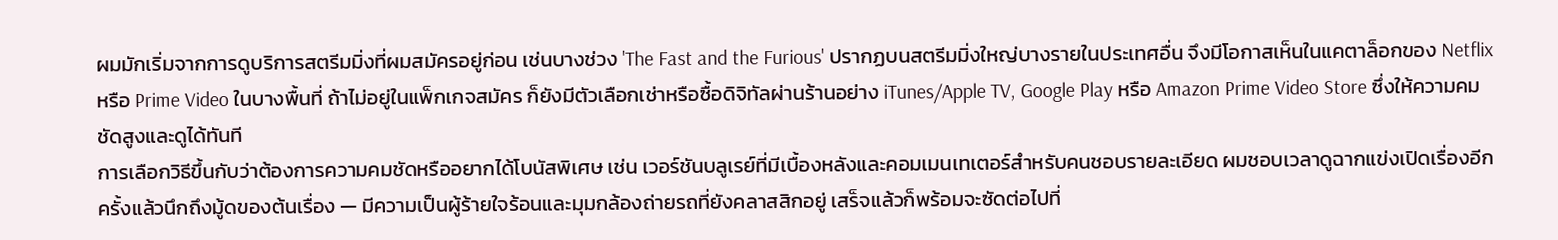ผมมักเริ่มจากการดูบริการสตรีมมิ่งที่ผมสมัครอยู่ก่อน เช่นบางช่วง 'The Fast and the Furious' ปรากฏบนสตรีมมิ่งใหญ่บางรายในประเทศอื่น จึงมีโอกาสเห็นในแคตาล็อกของ Netflix หรือ Prime Video ในบางพื้นที่ ถ้าไม่อยู่ในแพ็กเกจสมัคร ก็ยังมีตัวเลือกเช่าหรือซื้อดิจิทัลผ่านร้านอย่าง iTunes/Apple TV, Google Play หรือ Amazon Prime Video Store ซึ่งให้ความคมชัดสูงและดูได้ทันที
การเลือกวิธีขึ้นกับว่าต้องการความคมชัดหรืออยากได้โบนัสพิเศษ เช่น เวอร์ชันบลูเรย์ที่มีเบื้องหลังและคอมเมนเทเตอร์สำหรับคนชอบรายละเอียด ผมชอบเวลาดูฉากแข่งเปิดเรื่องอีกครั้งแล้วนึกถึงมู้ดของต้นเรื่อง — มีความเป็นผู้ร้ายใจร้อนและมุมกล้องถ่ายรถที่ยังคลาสสิกอยู่ เสร็จแล้วก็พร้อมจะซัดต่อไปที่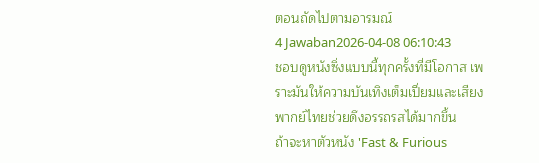ตอนถัดไปตามอารมณ์
4 Jawaban2026-04-08 06:10:43
ชอบดูหนังซิ่งแบบนี้ทุกครั้งที่มีโอกาส เพราะมันให้ความบันเทิงเต็มเปี่ยมและเสียงพากย์ไทยช่วยดึงอรรถรสได้มากขึ้น
ถ้าจะหาตัวหนัง 'Fast & Furious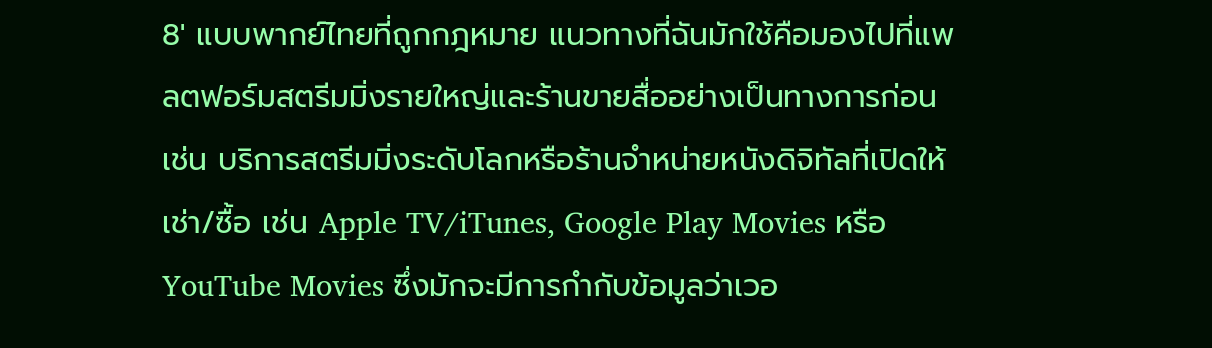8' แบบพากย์ไทยที่ถูกกฎหมาย แนวทางที่ฉันมักใช้คือมองไปที่แพลตฟอร์มสตรีมมิ่งรายใหญ่และร้านขายสื่ออย่างเป็นทางการก่อน เช่น บริการสตรีมมิ่งระดับโลกหรือร้านจำหน่ายหนังดิจิทัลที่เปิดให้เช่า/ซื้อ เช่น Apple TV/iTunes, Google Play Movies หรือ YouTube Movies ซึ่งมักจะมีการกำกับข้อมูลว่าเวอ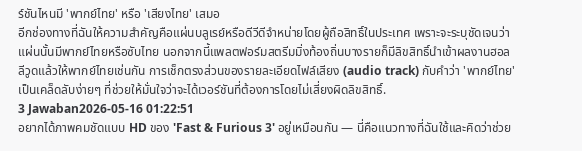ร์ชันไหนมี 'พากย์ไทย' หรือ 'เสียงไทย' เสมอ
อีกช่องทางที่ฉันให้ความสำคัญคือแผ่นบลูเรย์หรือดีวีดีจำหน่ายโดยผู้ถือสิทธิ์ในประเทศ เพราะจะระบุชัดเจนว่าแผ่นนั้นมีพากย์ไทยหรือซับไทย นอกจากนี้แพลตฟอร์มสตรีมมิ่งท้องถิ่นบางรายก็มีลิขสิทธิ์นำเข้าผลงานฮอลลีวูดแล้วให้พากย์ไทยเช่นกัน การเช็กตรงส่วนของรายละเอียดไฟล์เสียง (audio track) กับคำว่า 'พากย์ไทย' เป็นเคล็ดลับง่ายๆ ที่ช่วยให้มั่นใจว่าจะได้เวอร์ชันที่ต้องการโดยไม่เสี่ยงผิดลิขสิทธิ์.
3 Jawaban2026-05-16 01:22:51
อยากได้ภาพคมชัดแบบ HD ของ 'Fast & Furious 3' อยู่เหมือนกัน — นี่คือแนวทางที่ฉันใช้และคิดว่าช่วย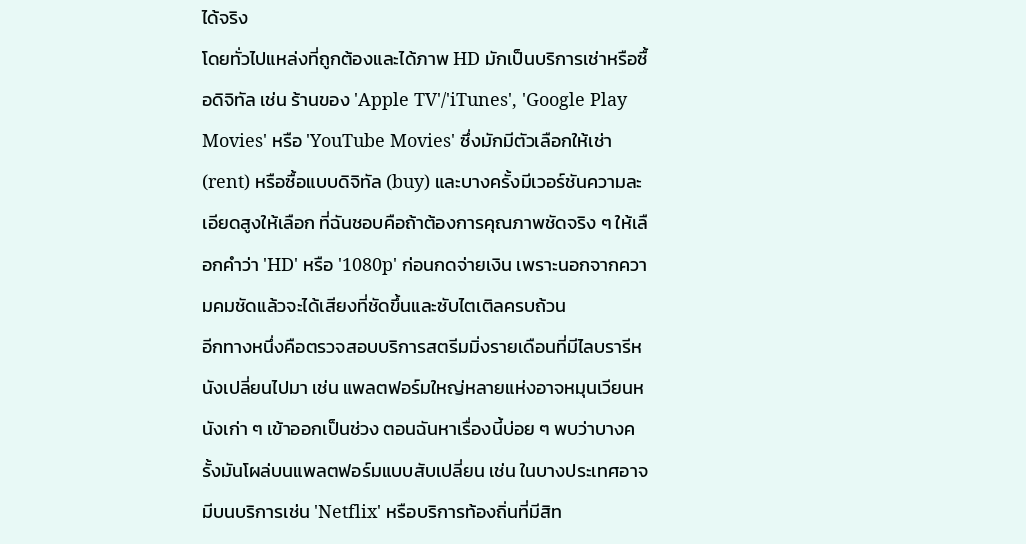ได้จริง
โดยทั่วไปแหล่งที่ถูกต้องและได้ภาพ HD มักเป็นบริการเช่าหรือซื้อดิจิทัล เช่น ร้านของ 'Apple TV'/'iTunes', 'Google Play Movies' หรือ 'YouTube Movies' ซึ่งมักมีตัวเลือกให้เช่า (rent) หรือซื้อแบบดิจิทัล (buy) และบางครั้งมีเวอร์ชันความละเอียดสูงให้เลือก ที่ฉันชอบคือถ้าต้องการคุณภาพชัดจริง ๆ ให้เลือกคำว่า 'HD' หรือ '1080p' ก่อนกดจ่ายเงิน เพราะนอกจากความคมชัดแล้วจะได้เสียงที่ชัดขึ้นและซับไตเติลครบถ้วน
อีกทางหนึ่งคือตรวจสอบบริการสตรีมมิ่งรายเดือนที่มีไลบรารีหนังเปลี่ยนไปมา เช่น แพลตฟอร์มใหญ่หลายแห่งอาจหมุนเวียนหนังเก่า ๆ เข้าออกเป็นช่วง ตอนฉันหาเรื่องนี้บ่อย ๆ พบว่าบางครั้งมันโผล่บนแพลตฟอร์มแบบสับเปลี่ยน เช่น ในบางประเทศอาจมีบนบริการเช่น 'Netflix' หรือบริการท้องถิ่นที่มีสิท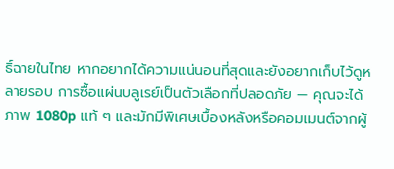ธิ์ฉายในไทย หากอยากได้ความแน่นอนที่สุดและยังอยากเก็บไว้ดูหลายรอบ การซื้อแผ่นบลูเรย์เป็นตัวเลือกที่ปลอดภัย — คุณจะได้ภาพ 1080p แท้ ๆ และมักมีพิเศษเบื้องหลังหรือคอมเมนต์จากผู้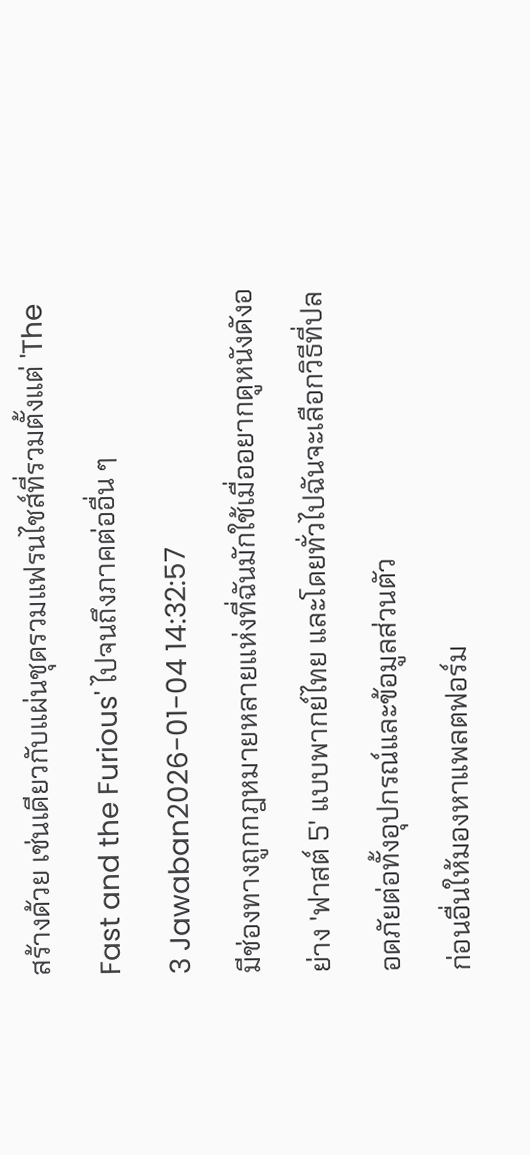สร้างด้วย เช่นเดียวกับแผ่นชุดรวมแฟรนไชส์ที่รวมตั้งแต่ 'The Fast and the Furious' ไปจนถึงภาคต่ออื่น ๆ
3 Jawaban2026-01-04 14:32:57
มีช่องทางถูกกฎหมายหลายแห่งที่ฉันมักใช้เมื่ออยากดูหนังดังอย่าง 'ฟาสต์ 5' แบบพากย์ไทย และโดยทั่วไปฉันจะเลือกวิธีที่ปลอดภัยต่อทั้งอุปกรณ์และข้อมูลส่วนตัว
ก่อนอื่นให้มองหาแพลตฟอร์ม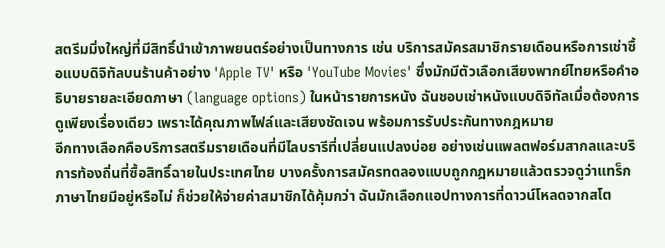สตรีมมิ่งใหญ่ที่มีสิทธิ์นำเข้าภาพยนตร์อย่างเป็นทางการ เช่น บริการสมัครสมาชิกรายเดือนหรือการเช่าซื้อแบบดิจิทัลบนร้านค้าอย่าง 'Apple TV' หรือ 'YouTube Movies' ซึ่งมักมีตัวเลือกเสียงพากย์ไทยหรือคำอธิบายรายละเอียดภาษา (language options) ในหน้ารายการหนัง ฉันชอบเช่าหนังแบบดิจิทัลเมื่อต้องการดูเพียงเรื่องเดียว เพราะได้คุณภาพไฟล์และเสียงชัดเจน พร้อมการรับประกันทางกฎหมาย
อีกทางเลือกคือบริการสตรีมรายเดือนที่มีไลบรารีที่เปลี่ยนแปลงบ่อย อย่างเช่นแพลตฟอร์มสากลและบริการท้องถิ่นที่ซื้อสิทธิ์ฉายในประเทศไทย บางครั้งการสมัครทดลองแบบถูกกฎหมายแล้วตรวจดูว่าแทร็กภาษาไทยมีอยู่หรือไม่ ก็ช่วยให้จ่ายค่าสมาชิกได้คุ้มกว่า ฉันมักเลือกแอปทางการที่ดาวน์โหลดจากสโต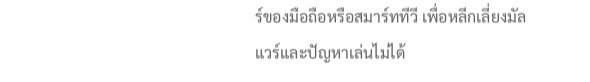ร์ของมือถือหรือสมาร์ททีวี เพื่อหลีกเลี่ยงมัลแวร์และปัญหาเล่นไม่ได้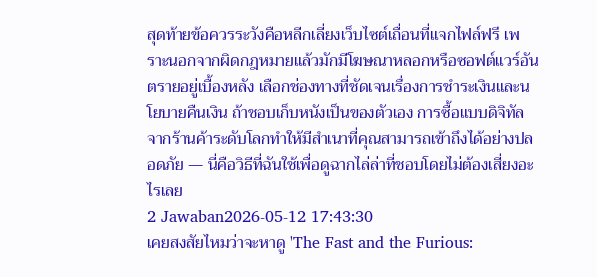สุดท้ายข้อควรระวังคือหลีกเลี่ยงเว็บไซต์เถื่อนที่แจกไฟล์ฟรี เพราะนอกจากผิดกฎหมายแล้วมักมีโฆษณาหลอกหรือซอฟต์แวร์อันตรายอยู่เบื้องหลัง เลือกช่องทางที่ชัดเจนเรื่องการชำระเงินและนโยบายคืนเงิน ถ้าชอบเก็บหนังเป็นของตัวเอง การซื้อแบบดิจิทัลจากร้านค้าระดับโลกทำให้มีสำเนาที่คุณสามารถเข้าถึงได้อย่างปลอดภัย — นี่คือวิธีที่ฉันใช้เพื่อดูฉากไล่ล่าที่ชอบโดยไม่ต้องเสี่ยงอะไรเลย
2 Jawaban2026-05-12 17:43:30
เคยสงสัยไหมว่าจะหาดู 'The Fast and the Furious: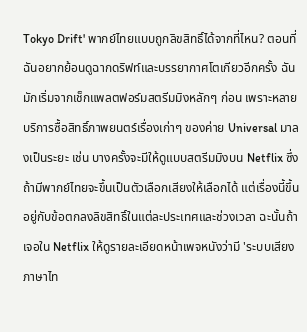Tokyo Drift' พากย์ไทยแบบถูกลิขสิทธิ์ได้จากที่ไหน? ตอนที่ฉันอยากย้อนดูฉากดริฟท์และบรรยากาศโตเกียวอีกครั้ง ฉันมักเริ่มจากเช็กแพลตฟอร์มสตรีมมิงหลักๆ ก่อน เพราะหลายบริการซื้อสิทธิ์ภาพยนตร์เรื่องเก่าๆ ของค่าย Universal มาลงเป็นระยะ เช่น บางครั้งจะมีให้ดูแบบสตรีมมิงบน Netflix ซึ่งถ้ามีพากย์ไทยจะขึ้นเป็นตัวเลือกเสียงให้เลือกได้ แต่เรื่องนี้ขึ้นอยู่กับข้อตกลงลิขสิทธิ์ในแต่ละประเทศและช่วงเวลา ฉะนั้นถ้าเจอใน Netflix ให้ดูรายละเอียดหน้าเพจหนังว่ามี 'ระบบเสียงภาษาไท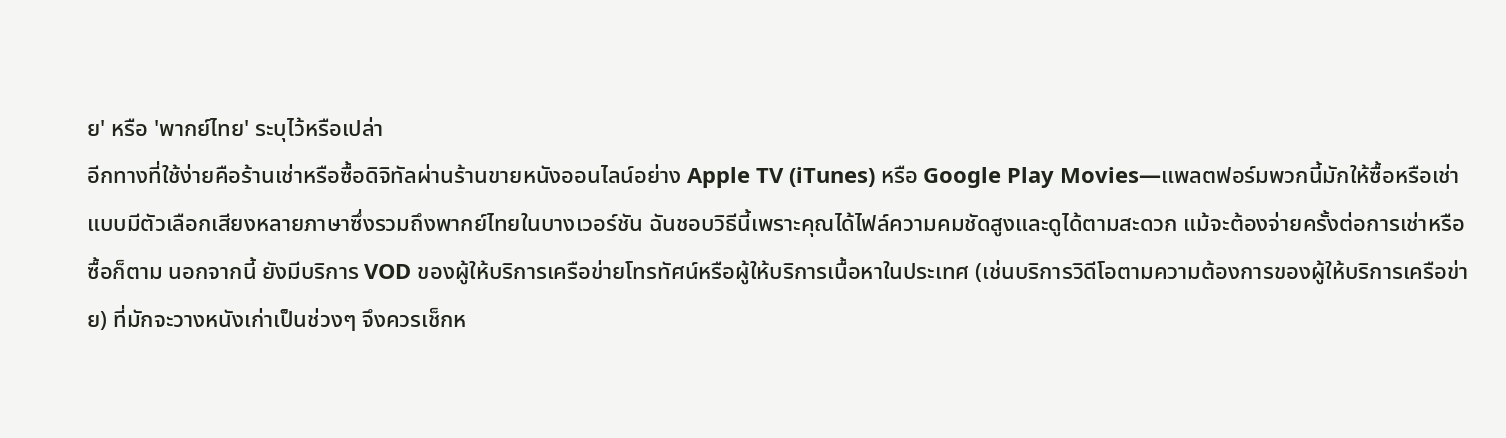ย' หรือ 'พากย์ไทย' ระบุไว้หรือเปล่า
อีกทางที่ใช้ง่ายคือร้านเช่าหรือซื้อดิจิทัลผ่านร้านขายหนังออนไลน์อย่าง Apple TV (iTunes) หรือ Google Play Movies—แพลตฟอร์มพวกนี้มักให้ซื้อหรือเช่าแบบมีตัวเลือกเสียงหลายภาษาซึ่งรวมถึงพากย์ไทยในบางเวอร์ชัน ฉันชอบวิธีนี้เพราะคุณได้ไฟล์ความคมชัดสูงและดูได้ตามสะดวก แม้จะต้องจ่ายครั้งต่อการเช่าหรือซื้อก็ตาม นอกจากนี้ ยังมีบริการ VOD ของผู้ให้บริการเครือข่ายโทรทัศน์หรือผู้ให้บริการเนื้อหาในประเทศ (เช่นบริการวิดีโอตามความต้องการของผู้ให้บริการเครือข่าย) ที่มักจะวางหนังเก่าเป็นช่วงๆ จึงควรเช็กห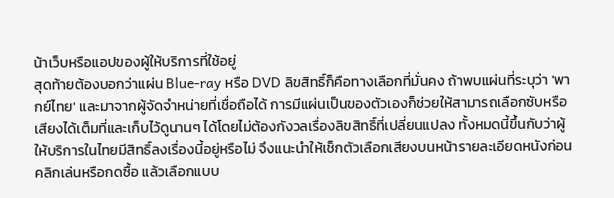น้าเว็บหรือแอปของผู้ให้บริการที่ใช้อยู่
สุดท้ายต้องบอกว่าแผ่น Blue-ray หรือ DVD ลิขสิทธิ์ก็คือทางเลือกที่มั่นคง ถ้าพบแผ่นที่ระบุว่า 'พากย์ไทย' และมาจากผู้จัดจำหน่ายที่เชื่อถือได้ การมีแผ่นเป็นของตัวเองก็ช่วยให้สามารถเลือกซับหรือเสียงได้เต็มที่และเก็บไว้ดูนานๆ ได้โดยไม่ต้องกังวลเรื่องลิขสิทธิ์ที่เปลี่ยนแปลง ทั้งหมดนี้ขึ้นกับว่าผู้ให้บริการในไทยมีสิทธิ์ลงเรื่องนี้อยู่หรือไม่ จึงแนะนำให้เช็กตัวเลือกเสียงบนหน้ารายละเอียดหนังก่อนคลิกเล่นหรือกดซื้อ แล้วเลือกแบบ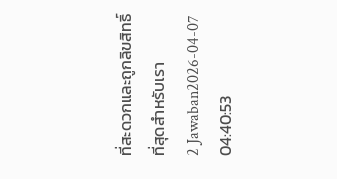ที่สะดวกและถูกลิขสิทธิ์ที่สุดสำหรับเรา
2 Jawaban2026-04-07 04:40:53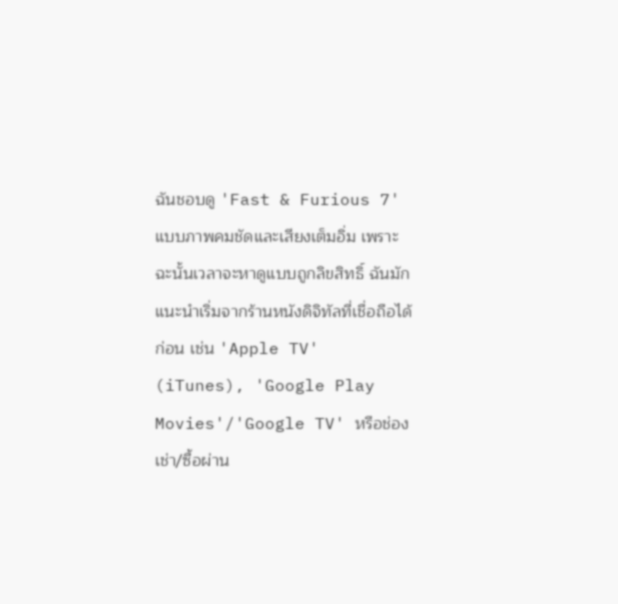ฉันชอบดู 'Fast & Furious 7' แบบภาพคมชัดและเสียงเต็มอิ่ม เพราะฉะนั้นเวลาจะหาดูแบบถูกลิขสิทธิ์ ฉันมักแนะนำเริ่มจากร้านหนังดิจิทัลที่เชื่อถือได้ก่อน เช่น 'Apple TV' (iTunes), 'Google Play Movies'/'Google TV' หรือช่องเช่า/ซื้อผ่าน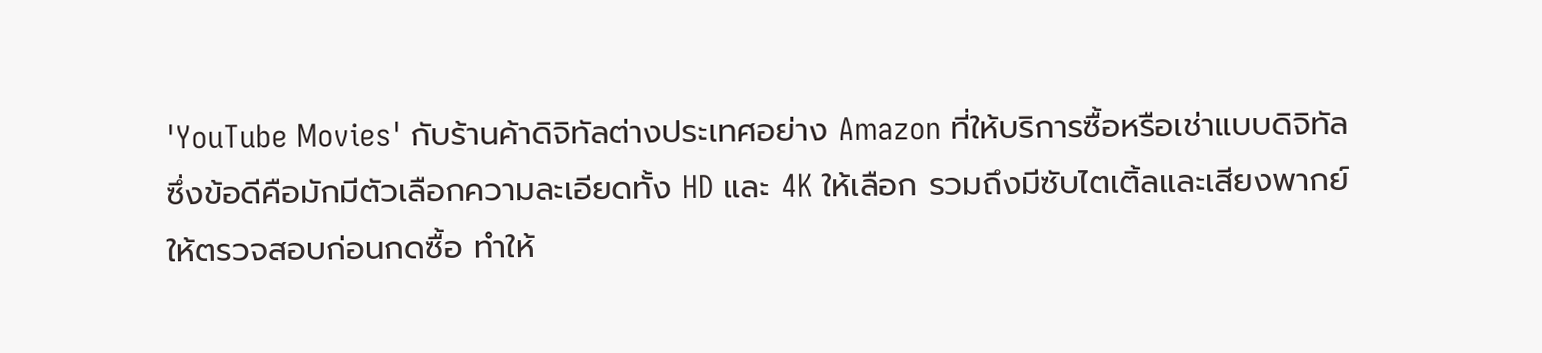'YouTube Movies' กับร้านค้าดิจิทัลต่างประเทศอย่าง Amazon ที่ให้บริการซื้อหรือเช่าแบบดิจิทัล ซึ่งข้อดีคือมักมีตัวเลือกความละเอียดทั้ง HD และ 4K ให้เลือก รวมถึงมีซับไตเติ้ลและเสียงพากย์ให้ตรวจสอบก่อนกดซื้อ ทำให้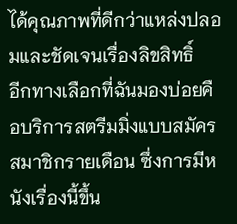ได้คุณภาพที่ดีกว่าแหล่งปลอมและชัดเจนเรื่องลิขสิทธิ์
อีกทางเลือกที่ฉันมองบ่อยคือบริการสตรีมมิ่งแบบสมัครสมาชิกรายเดือน ซึ่งการมีหนังเรื่องนี้ขึ้น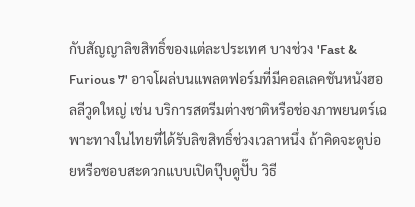กับสัญญาลิขสิทธิ์ของแต่ละประเทศ บางช่วง 'Fast & Furious 7' อาจโผล่บนแพลตฟอร์มที่มีคอลเลคชันหนังฮอลลีวูดใหญ่ เช่น บริการสตรีมต่างชาติหรือช่องภาพยนตร์เฉพาะทางในไทยที่ได้รับลิขสิทธิ์ช่วงเวลาหนึ่ง ถ้าคิดจะดูบ่อยหรือชอบสะดวกแบบเปิดปุ๊บดูปั๊บ วิธี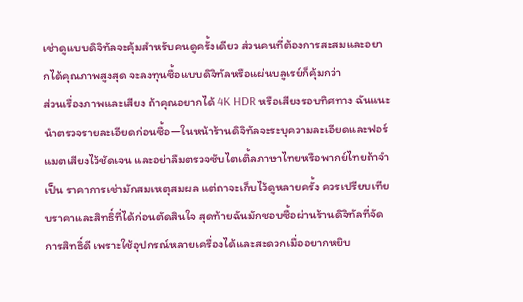เช่าดูแบบดิจิทัลจะคุ้มสำหรับคนดูครั้งเดียว ส่วนคนที่ต้องการสะสมและอยากได้คุณภาพสูงสุด จะลงทุนซื้อแบบดิจิทัลหรือแผ่นบลูเรย์ก็คุ้มกว่า
ส่วนเรื่องภาพและเสียง ถ้าคุณอยากได้ 4K HDR หรือเสียงรอบทิศทาง ฉันแนะนำตรวจรายละเอียดก่อนซื้อ—ในหน้าร้านดิจิทัลจะระบุความละเอียดและฟอร์แมตเสียงไว้ชัดเจน และอย่าลืมตรวจซับไตเติ้ลภาษาไทยหรือพากย์ไทยถ้าจำเป็น ราคาการเช่ามักสมเหตุสมผล แต่ถาจะเก็บไว้ดูหลายครั้ง ควรเปรียบเทียบราคาและสิทธิ์ที่ได้ก่อนตัดสินใจ สุดท้ายฉันมักชอบซื้อผ่านร้านดิจิทัลที่จัดการสิทธิ์ดี เพราะใช้อุปกรณ์หลายเครื่องได้และสะดวกเมื่ออยากหยิบ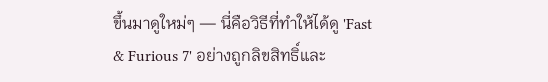ขึ้นมาดูใหม่ๆ — นี่คือวิธีที่ทำให้ได้ดู 'Fast & Furious 7' อย่างถูกลิขสิทธิ์และ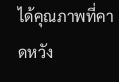ได้คุณภาพที่คาดหวัง